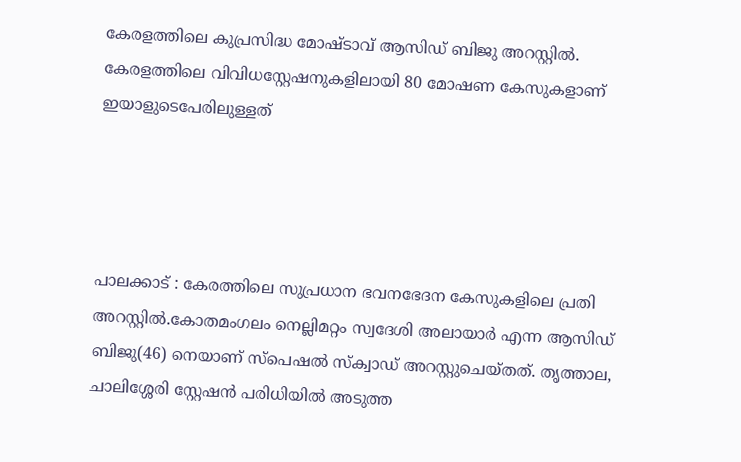കേരളത്തിലെ കുപ്രസിദ്ധ മോഷ്ടാവ് ആസിഡ് ബിജു അറസ്റ്റിൽ. കേരളത്തിലെ വിവിധസ്റ്റേഷനുകളിലായി 80 മോഷണ കേസുകളാണ് ഇയാളുടെപേരിലുള്ളത്




പാലക്കാട് : കേരത്തിലെ സുപ്രധാന ഭവനഭേദന കേസുകളിലെ പ്രതി അറസ്റ്റില്‍.കോതമംഗലം നെല്ലിമറ്റം സ്വദേശി അലായാര്‍ എന്ന ആസിഡ് ബിജു(46) നെയാണ് സ്പെഷല്‍ സ്ക്വാഡ് അറസ്റ്റുചെയ്തത്. തൃത്താല, ചാലിശ്ശേരി സ്റ്റേഷന്‍ പരിധിയില്‍ അടുത്ത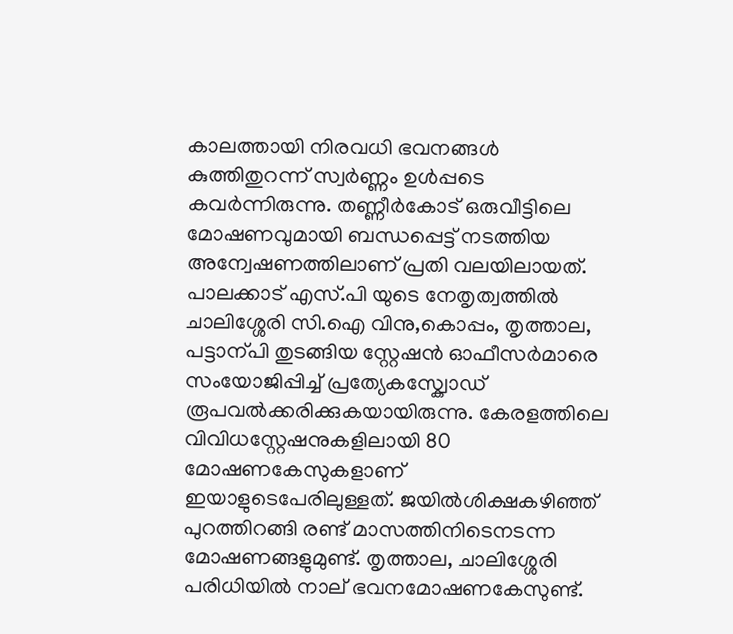കാലത്തായി നിരവധി ഭവനങ്ങള്‍ കുത്തിതുറന്ന് സ്വര്‍ണ്ണം ഉള്‍പ്പടെ കവര്‍ന്നിരുന്നു. തണ്ണീര്‍കോട് ഒരുവീട്ടിലെ മോഷണവുമായി ബന്ധപ്പെട്ട് നടത്തിയ അന്വേഷണത്തിലാണ് പ്രതി വലയിലായത്. പാലക്കാട് എസ്.പി യുടെ നേതൃത്വത്തില്‍ ചാലിശ്ശേരി സി.ഐ വിനു,കൊപ്പം, തൃത്താല, പട്ടാന്പി തുടങ്ങിയ സ്റ്റേഷന്‍ ഓഫീസര്‍മാരെ സംയോജിപ്പിച്ച് പ്രത്യേകസ്ക്വോഡ് രൂപവല്‍ക്കരിക്കുകയായിരുന്നു. കേരളത്തിലെ വിവിധസ്റ്റേഷനുകളിലായി 80 മോഷണകേസുകളാണ് ഇയാളുടെപേരിലുള്ളത്. ജയില്‍ശിക്ഷകഴിഞ്ഞ് പുറത്തിറങ്ങി രണ്ട് മാസത്തിനിടെനടന്ന മോഷണങ്ങളുമുണ്ട്. തൃത്താല, ചാലിശ്ശേരി പരിധിയില്‍ നാല് ഭവനമോഷണകേസുണ്ട്.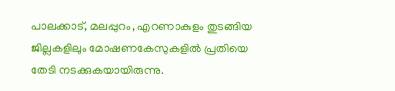പാലക്കാട്, മലപ്പുറം, എറണാകുളം തുടങ്ങിയ ജില്ലകളിലും മോഷണകേസുകളില്‍ പ്രതിയെ തേടി നടക്കുകയായിരുന്നു.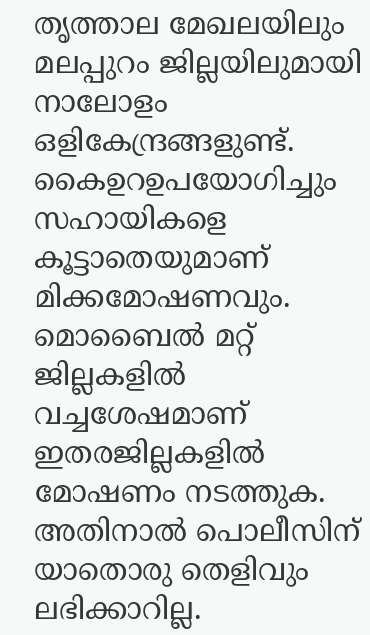തൃത്താല മേഖലയിലും മലപ്പുറം ജില്ലയിലുമായി നാലോളം ഒളികേന്ദ്രങ്ങളുണ്ട്. കൈഉറഉപയോഗിച്ചും സഹായികളെ കൂട്ടാതെയുമാണ്  മിക്കമോഷണവും. മൊബൈല്‍ മറ്റ് ജില്ലകളില്‍ വച്ചശേഷമാണ് ഇതരജില്ലകളില്‍ മോഷണം നടത്തുക. അതിനാല്‍ പൊലീസിന് യാതൊരു തെളിവും  ലഭിക്കാറില്ല.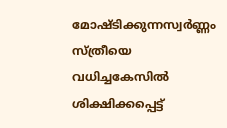മോഷ്ടിക്കുന്നസ്വര്‍ണ്ണം സ്ത്രീയെ വധിച്ചകേസില്‍ ശിക്ഷിക്കപ്പെട്ട്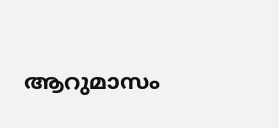ആറുമാസം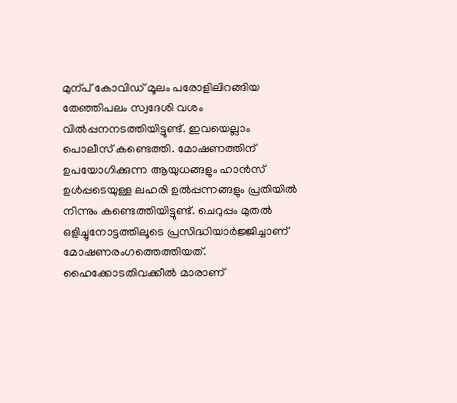മുന്പ് കോവിഡ് മൂലം പരോളിലിറങ്ങിയ  തേഞ്ഞിപലം സ്വദേശി വശം വില്‍പ്പനനടത്തിയിട്ടുണ്ട്. ഇവയെല്ലാം പൊലീസ് കണ്ടെത്തി. മോഷണത്തിന് ഉപയോഗിക്കുന്ന ആയുധങ്ങളും ഹാന്‍സ് ഉള്‍പ്പടെയുള്ള ലഹരി ഉല്‍പ്പന്നങ്ങളും പ്രതിയില്‍ നിന്നും കണ്ടെത്തിയിട്ടുണ്ട്. ചെറുപ്പം മുതല്‍ ഒളിച്ചുനോട്ടത്തിലൂടെ പ്രസിദ്ധിയാര്‍ജ്ജിച്ചാണ് മോഷണരംഗത്തെത്തിയത്. ഹൈക്കോടതിവക്കീല്‍ മാരാണ്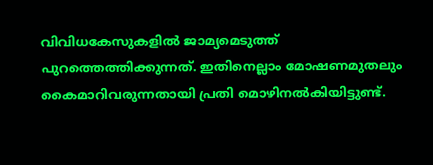വിവിധകേസുകളില്‍ ജാമ്യമെടുത്ത് പുറത്തെത്തിക്കുന്നത്. ഇതിനെല്ലാം മോഷണമുതലും കൈമാറിവരുന്നതായി പ്രതി മൊഴിനല്‍കിയിട്ടുണ്ട്.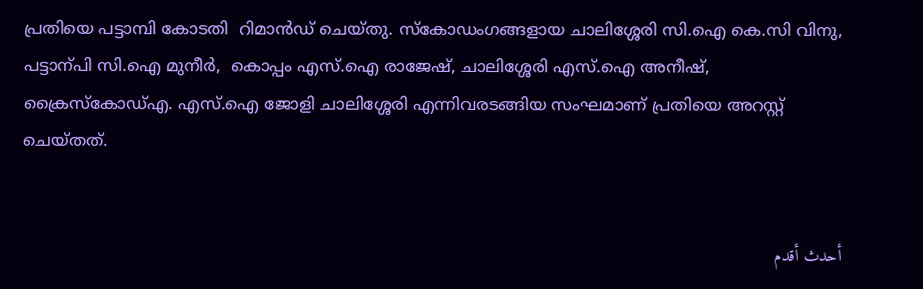പ്രതിയെ പട്ടാമ്പി കോടതി  റിമാന്‍ഡ് ചെയ്തു. സ്കോഡംഗങ്ങളായ ചാലിശ്ശേരി സി.ഐ കെ.സി വിനു, പട്ടാന്പി സി.ഐ മുനീര്‍,  കൊപ്പം എസ്.ഐ രാജേഷ്, ചാലിശ്ശേരി എസ്.ഐ അനീഷ്, ക്രൈസ്കോഡ്എ. എസ്.ഐ ജോളി ചാലിശ്ശേരി എന്നിവരടങ്ങിയ സംഘമാണ് പ്രതിയെ അറസ്റ്റ് ചെയ്തത്.


أحدث أقدم